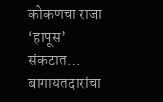कोकणचा राजा ‘हापूस’ संकटात…
बागायतदारांचा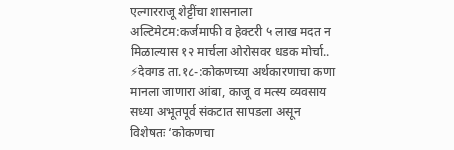एल्गारराजू शेट्टींचा शासनाला अल्टिमेटम:कर्जमाफी व हेक्टरी ५ लाख मदत न मिळाल्यास १२ मार्चला ओरोसवर धडक मोर्चा.. ⚡देवगड ता.१८-:कोकणच्या अर्थकारणाचा कणा मानला जाणारा आंबा, काजू व मत्स्य व्यवसाय सध्या अभूतपूर्व संकटात सापडला असून विशेषतः ‘कोकणचा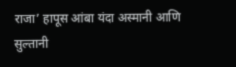राजा’ हापूस आंबा यंदा अस्मानी आणि सुल्तानी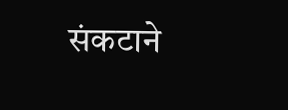संकटाने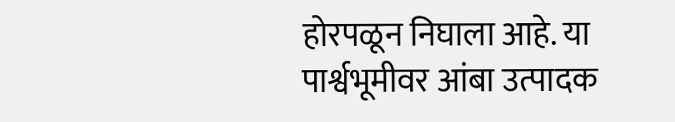होरपळून निघाला आहे. या पार्श्वभूमीवर आंबा उत्पादक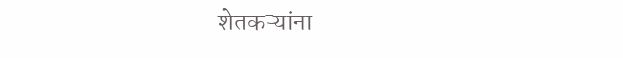शेतकऱ्यांना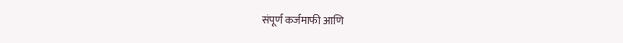संपूर्ण कर्जमाफी आणि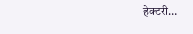हेक्टरी…